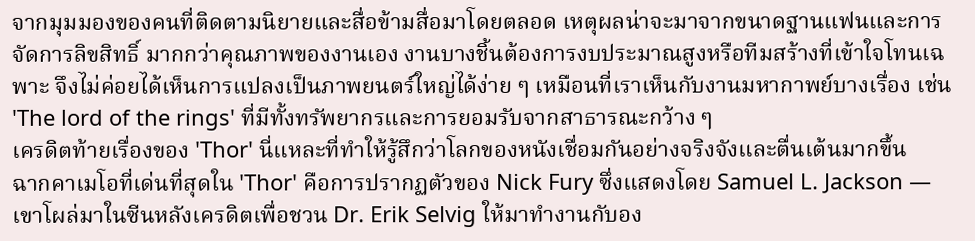จากมุมมองของคนที่ติดตามนิยายและสื่อข้ามสื่อมาโดยตลอด เหตุผลน่าจะมาจากขนาดฐานแฟนและการจัดการลิขสิทธิ์ มากกว่าคุณภาพของงานเอง งานบางชิ้นต้องการงบประมาณสูงหรือทีมสร้างที่เข้าใจโทนเฉพาะ จึงไม่ค่อยได้เห็นการแปลงเป็นภาพยนตร์ใหญ่ได้ง่าย ๆ เหมือนที่เราเห็นกับงานมหากาพย์บางเรื่อง เช่น 'The lord of the rings' ที่มีทั้งทรัพยากรและการยอมรับจากสาธารณะกว้าง ๆ
เครดิตท้ายเรื่องของ 'Thor' นี่แหละที่ทำให้รู้สึกว่าโลกของหนังเชื่อมกันอย่างจริงจังและตื่นเต้นมากขึ้น
ฉากคาเมโอที่เด่นที่สุดใน 'Thor' คือการปรากฏตัวของ Nick Fury ซึ่งแสดงโดย Samuel L. Jackson — เขาโผล่มาในซีนหลังเครดิตเพื่อชวน Dr. Erik Selvig ให้มาทำงานกับอง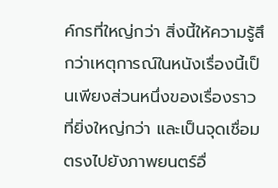ค์กรที่ใหญ่กว่า สิ่งนี้ให้ความรู้สึกว่าเหตุการณ์ในหนังเรื่องนี้เป็นเพียงส่วนหนึ่งของเรื่องราวที่ยิ่งใหญ่กว่า และเป็นจุดเชื่อมตรงไปยังภาพยนตร์อื่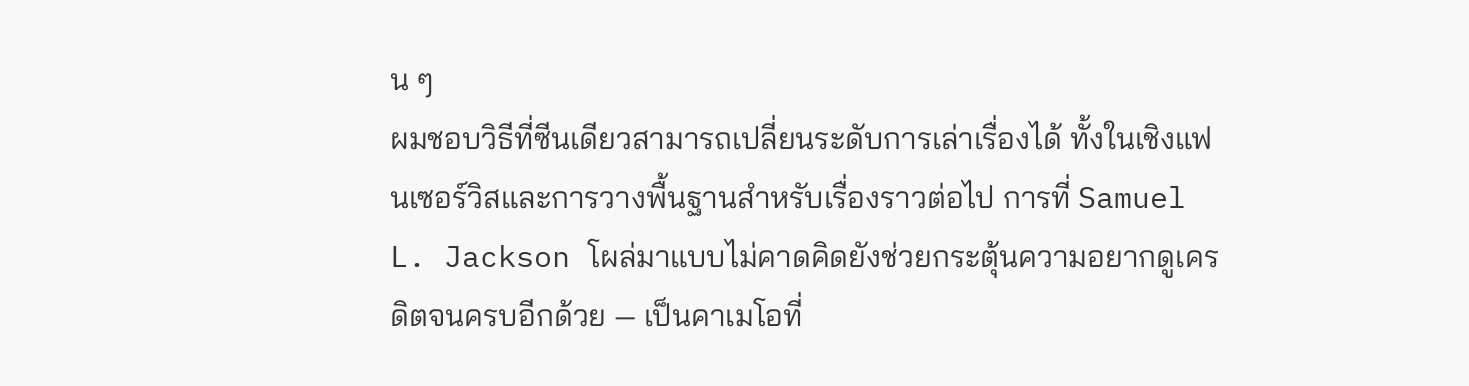น ๆ
ผมชอบวิธีที่ซีนเดียวสามารถเปลี่ยนระดับการเล่าเรื่องได้ ทั้งในเชิงแฟนเซอร์วิสและการวางพื้นฐานสำหรับเรื่องราวต่อไป การที่ Samuel L. Jackson โผล่มาแบบไม่คาดคิดยังช่วยกระตุ้นความอยากดูเครดิตจนครบอีกด้วย — เป็นคาเมโอที่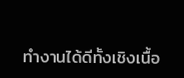ทำงานได้ดีทั้งเชิงเนื้อ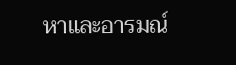หาและอารมณ์